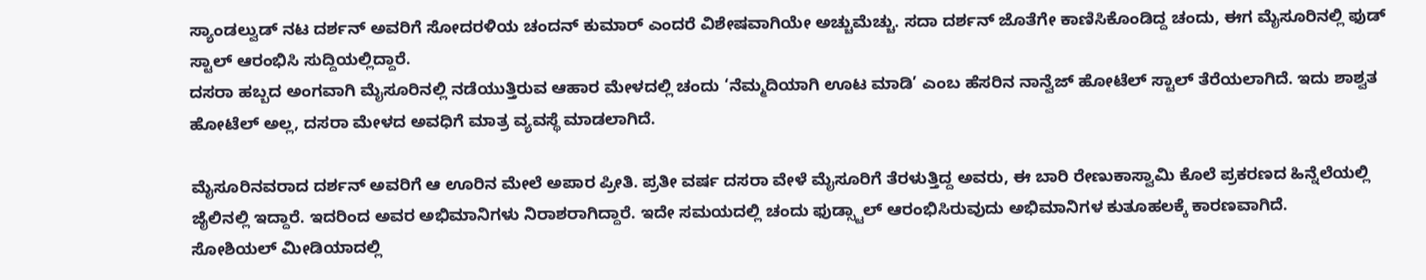ಸ್ಯಾಂಡಲ್ವುಡ್ ನಟ ದರ್ಶನ್ ಅವರಿಗೆ ಸೋದರಳಿಯ ಚಂದನ್ ಕುಮಾರ್ ಎಂದರೆ ವಿಶೇಷವಾಗಿಯೇ ಅಚ್ಚುಮೆಚ್ಚು. ಸದಾ ದರ್ಶನ್ ಜೊತೆಗೇ ಕಾಣಿಸಿಕೊಂಡಿದ್ದ ಚಂದು, ಈಗ ಮೈಸೂರಿನಲ್ಲಿ ಫುಡ್ ಸ್ಟಾಲ್ ಆರಂಭಿಸಿ ಸುದ್ದಿಯಲ್ಲಿದ್ದಾರೆ.
ದಸರಾ ಹಬ್ಬದ ಅಂಗವಾಗಿ ಮೈಸೂರಿನಲ್ಲಿ ನಡೆಯುತ್ತಿರುವ ಆಹಾರ ಮೇಳದಲ್ಲಿ ಚಂದು ‘ನೆಮ್ಮದಿಯಾಗಿ ಊಟ ಮಾಡಿ’ ಎಂಬ ಹೆಸರಿನ ನಾನ್ವೆಜ್ ಹೋಟೆಲ್ ಸ್ಟಾಲ್ ತೆರೆಯಲಾಗಿದೆ. ಇದು ಶಾಶ್ವತ ಹೋಟೆಲ್ ಅಲ್ಲ, ದಸರಾ ಮೇಳದ ಅವಧಿಗೆ ಮಾತ್ರ ವ್ಯವಸ್ಥೆ ಮಾಡಲಾಗಿದೆ.

ಮೈಸೂರಿನವರಾದ ದರ್ಶನ್ ಅವರಿಗೆ ಆ ಊರಿನ ಮೇಲೆ ಅಪಾರ ಪ್ರೀತಿ. ಪ್ರತೀ ವರ್ಷ ದಸರಾ ವೇಳೆ ಮೈಸೂರಿಗೆ ತೆರಳುತ್ತಿದ್ದ ಅವರು, ಈ ಬಾರಿ ರೇಣುಕಾಸ್ವಾಮಿ ಕೊಲೆ ಪ್ರಕರಣದ ಹಿನ್ನೆಲೆಯಲ್ಲಿ ಜೈಲಿನಲ್ಲಿ ಇದ್ದಾರೆ. ಇದರಿಂದ ಅವರ ಅಭಿಮಾನಿಗಳು ನಿರಾಶರಾಗಿದ್ದಾರೆ. ಇದೇ ಸಮಯದಲ್ಲಿ ಚಂದು ಫುಡ್ಸ್ಟಾಲ್ ಆರಂಭಿಸಿರುವುದು ಅಭಿಮಾನಿಗಳ ಕುತೂಹಲಕ್ಕೆ ಕಾರಣವಾಗಿದೆ.
ಸೋಶಿಯಲ್ ಮೀಡಿಯಾದಲ್ಲಿ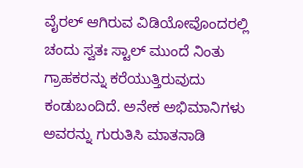ವೈರಲ್ ಆಗಿರುವ ವಿಡಿಯೋವೊಂದರಲ್ಲಿ ಚಂದು ಸ್ವತಃ ಸ್ಟಾಲ್ ಮುಂದೆ ನಿಂತು ಗ್ರಾಹಕರನ್ನು ಕರೆಯುತ್ತಿರುವುದು ಕಂಡುಬಂದಿದೆ. ಅನೇಕ ಅಭಿಮಾನಿಗಳು ಅವರನ್ನು ಗುರುತಿಸಿ ಮಾತನಾಡಿ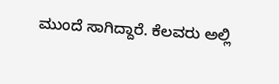ಮುಂದೆ ಸಾಗಿದ್ದಾರೆ. ಕೆಲವರು ಅಲ್ಲಿ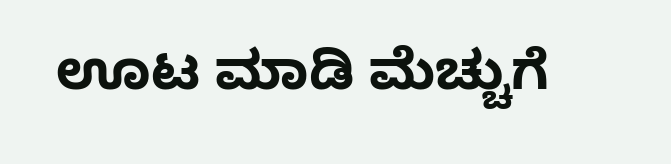ಊಟ ಮಾಡಿ ಮೆಚ್ಚುಗೆ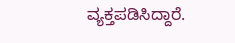ವ್ಯಕ್ತಪಡಿಸಿದ್ದಾರೆ.